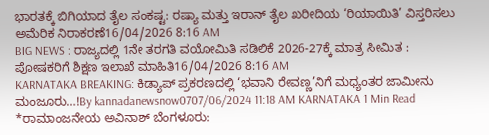ಭಾರತಕ್ಕೆ ಬಿಗಿಯಾದ ತೈಲ ಸಂಕಷ್ಟ: ರಷ್ಯಾ ಮತ್ತು ಇರಾನ್ ತೈಲ ಖರೀದಿಯ ‘ರಿಯಾಯಿತಿ’ ವಿಸ್ತರಿಸಲು ಅಮೆರಿಕ ನಿರಾಕರಣೆ16/04/2026 8:16 AM
BIG NEWS : ರಾಜ್ಯದಲ್ಲಿ 1ನೇ ತರಗತಿ ವಯೋಮಿತಿ ಸಡಿಲಿಕೆ 2026-27ಕ್ಕೆ ಮಾತ್ರ ಸೀಮಿತ : ಪೋಷಕರಿಗೆ ಶಿಕ್ಷಣ ಇಲಾಖೆ ಮಾಹಿತಿ16/04/2026 8:16 AM
KARNATAKA BREAKING: ಕಿಡ್ಯಾಪ್ ಪ್ರಕರಣದಲ್ಲಿ ‘ಭವಾನಿ ರೇವಣ್ಣ’ನಿಗೆ ಮಧ್ಯಂತರ ಜಾಮೀನು ಮಂಜೂರು…!By kannadanewsnow0707/06/2024 11:18 AM KARNATAKA 1 Min Read *ರಾಮಾಂಜನೇಯ ಅವಿನಾಶ್ ಬೆಂಗಳೂರು: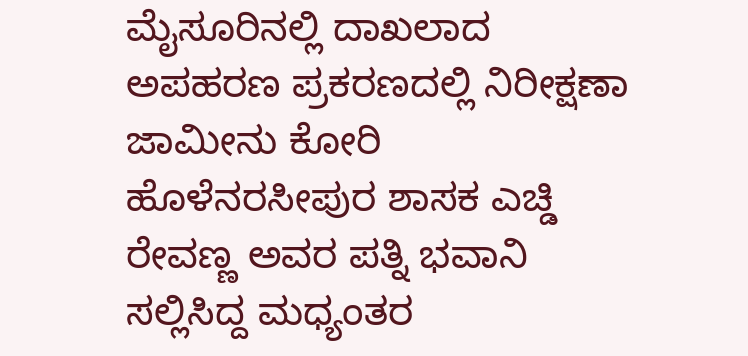ಮೈಸೂರಿನಲ್ಲಿ ದಾಖಲಾದ ಅಪಹರಣ ಪ್ರಕರಣದಲ್ಲಿ ನಿರೀಕ್ಷಣಾ ಜಾಮೀನು ಕೋರಿ ಹೊಳೆನರಸೀಪುರ ಶಾಸಕ ಎಚ್ಡಿ ರೇವಣ್ಣ ಅವರ ಪತ್ನಿ ಭವಾನಿ ಸಲ್ಲಿಸಿದ್ದ ಮಧ್ಯಂತರ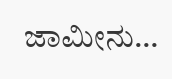ಜಾಮೀನು…